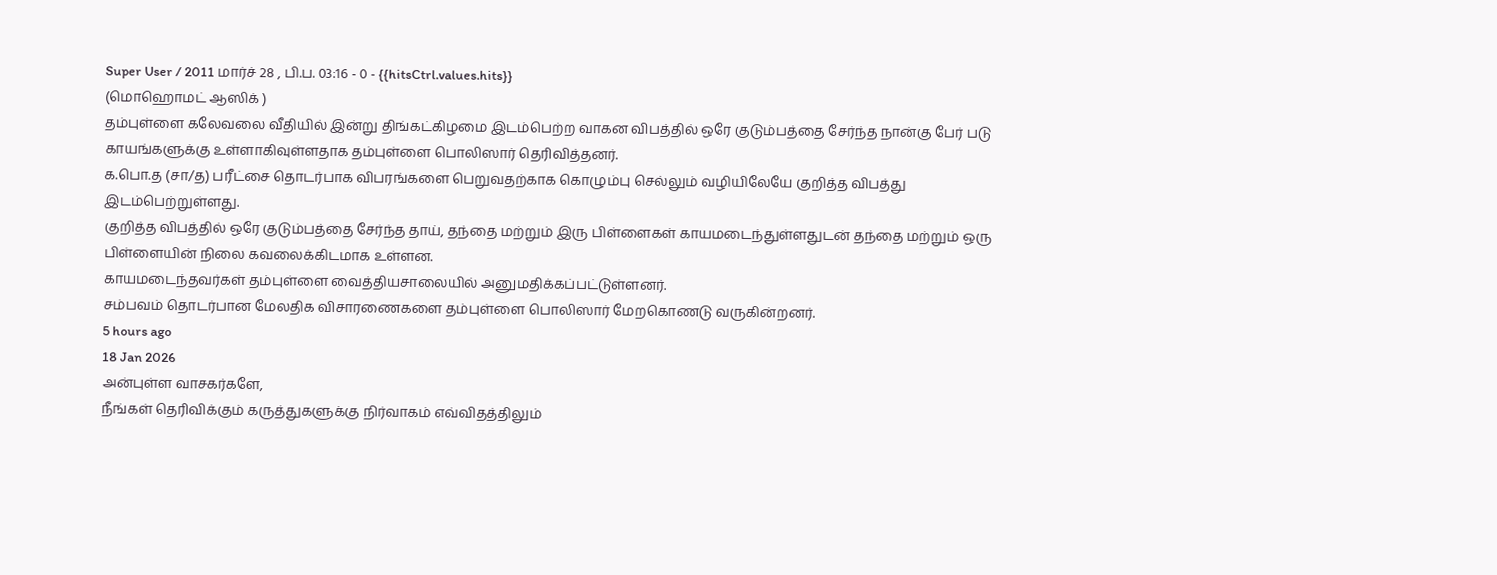Super User / 2011 மார்ச் 28 , பி.ப. 03:16 - 0 - {{hitsCtrl.values.hits}}
(மொஹொமட் ஆஸிக் )
தம்புள்ளை கலேவலை வீதியில் இன்று திங்கட்கிழமை இடம்பெற்ற வாகன விபத்தில் ஒரே குடும்பத்தை சேர்ந்த நான்கு பேர் படு காயங்களுக்கு உள்ளாகிவுள்ளதாக தம்புள்ளை பொலிஸார் தெரிவித்தனர்.
க.பொ.த (சா/த) பரீட்சை தொடர்பாக விபரங்களை பெறுவதற்காக கொழும்பு செல்லும் வழியிலேயே குறித்த விபத்து இடம்பெற்றுள்ளது.
குறித்த விபத்தில் ஒரே குடும்பத்தை சேர்ந்த தாய், தந்தை மற்றும் இரு பிள்ளைகள் காயமடைந்துள்ளதுடன் தந்தை மற்றும் ஒரு பிள்ளையின் நிலை கவலைக்கிடமாக உள்ளன.
காயமடைந்தவர்கள் தம்புள்ளை வைத்தியசாலையில் அனுமதிக்கப்பட்டுள்ளனர்.
சம்பவம் தொடர்பான மேலதிக விசாரணைகளை தம்புள்ளை பொலிஸார் மேறகொணடு வருகின்றனர்.
5 hours ago
18 Jan 2026
அன்புள்ள வாசகர்களே,
நீங்கள் தெரிவிக்கும் கருத்துகளுக்கு நிர்வாகம் எவ்விதத்திலும்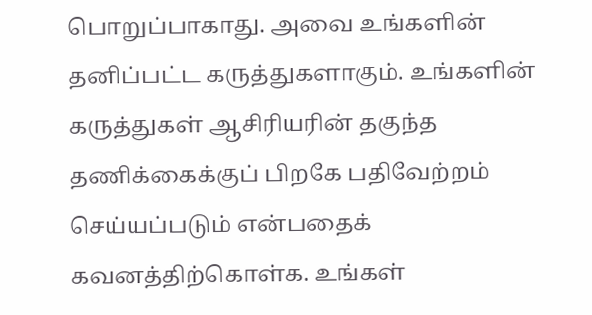பொறுப்பாகாது. அவை உங்களின் தனிப்பட்ட கருத்துகளாகும். உங்களின் கருத்துகள் ஆசிரியரின் தகுந்த தணிக்கைக்குப் பிறகே பதிவேற்றம் செய்யப்படும் என்பதைக் கவனத்திற்கொள்க. உங்கள்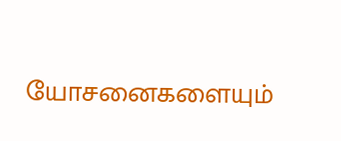யோசனைகளையும்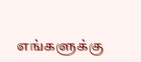எங்களுக்கு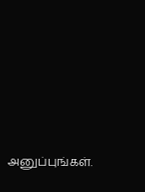அனுப்புங்கள்.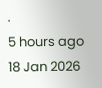.
5 hours ago
18 Jan 2026